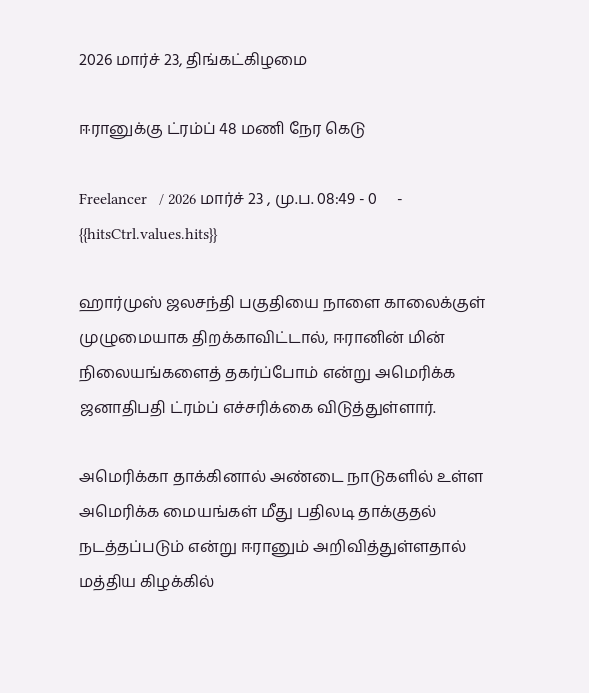2026 மார்ச் 23, திங்கட்கிழமை

ஈரானுக்கு ட்ரம்ப் 48 மணி நேர கெடு

Freelancer   / 2026 மார்ச் 23 , மு.ப. 08:49 - 0     - {{hitsCtrl.values.hits}}

ஹார்முஸ் ஜலசந்தி பகுதியை நாளை காலைக்குள் முழுமையாக திறக்காவிட்டால், ஈரானின் மின் நிலையங்களைத் தகர்ப்போம் என்று அமெரிக்க ஜனாதிபதி ட்ரம்ப் எச்சரிக்கை விடுத்துள்ளார்.

அமெரிக்கா தாக்கினால் அண்டை நாடுகளில் உள்ள அமெரிக்க மையங்கள் மீது பதிலடி தாக்குதல் நடத்தப்படும் என்று ஈரானும் அறிவித்துள்ளதால் மத்திய கிழக்கில்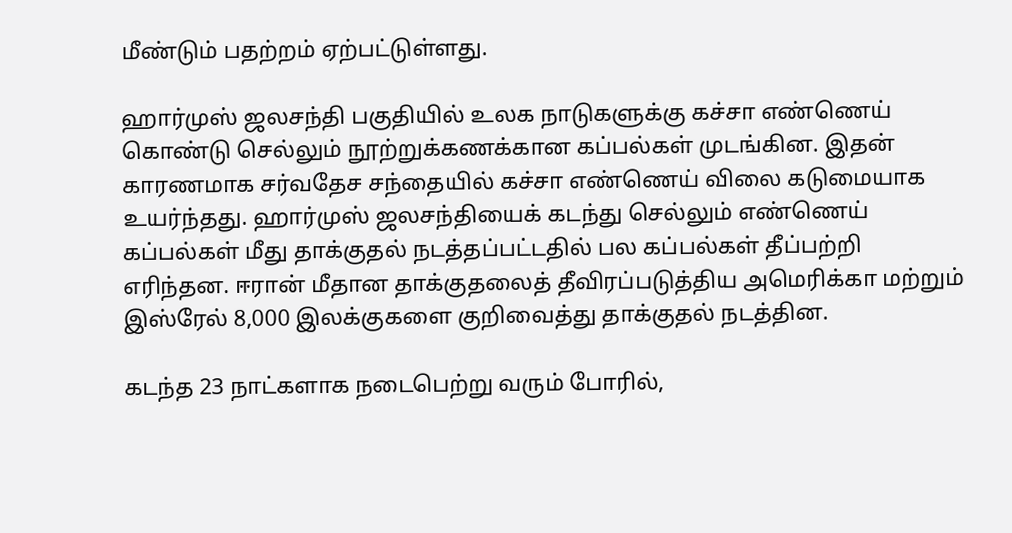மீண்டும் பதற்றம் ஏற்பட்டுள்ளது.

ஹார்முஸ் ஜலசந்தி பகுதியில் உலக நாடுகளுக்கு கச்சா எண்ணெய் கொண்டு செல்லும் நூற்றுக்கணக்கான கப்பல்கள் முடங்கின. இதன் காரணமாக சர்வதேச சந்தையில் கச்சா எண்ணெய் விலை கடுமையாக உயர்ந்தது. ஹார்முஸ் ஜலசந்தியைக் கடந்து செல்லும் எண்ணெய் கப்பல்கள் மீது தாக்குதல் நடத்தப்பட்டதில் பல கப்பல்கள் தீப்பற்றி எரிந்தன. ஈரான் மீதான தாக்குதலைத் தீவிரப்படுத்திய அமெரிக்கா மற்றும் இஸ்ரேல் 8,000 இலக்குகளை குறிவைத்து தாக்குதல் நடத்தின.

கடந்த 23 நாட்களாக நடைபெற்று வரும் போரில்,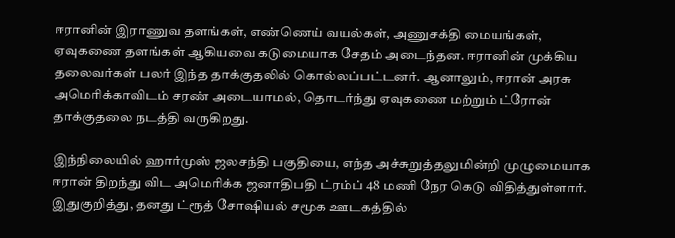ஈரானின் இராணுவ தளங்கள், எண்ணெய் வயல்கள், அணுசக்தி மையங்கள், ஏவுகணை தளங்கள் ஆகியவை கடுமையாக சேதம் அடைந்தன. ஈரானின் முக்கிய தலைவர்கள் பலர் இந்த தாக்குதலில் கொல்லப்பட்டனர். ஆனாலும், ஈரான் அரசு அமெரிக்காவிடம் சரண் அடையாமல், தொடர்ந்து ஏவுகணை மற்றும் ட்ரோன் தாக்குதலை நடத்தி வருகிறது.

இந்நிலையில் ஹார்முஸ் ஜலசந்தி பகுதியை, எந்த அச்சுறுத்தலுமின்றி முழுமையாக ஈரான் திறந்து விட அமெரிக்க ஜனாதிபதி ட்ரம்ப் 48 மணி நேர கெடு விதித்துள்ளார். இதுகுறித்து, தனது ட்ரூத் சோஷியல் சமூக ஊடகத்தில்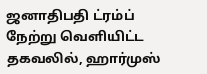ஜனாதிபதி ட்ரம்ப் நேற்று வெளியிட்ட தகவலில், ஹார்முஸ்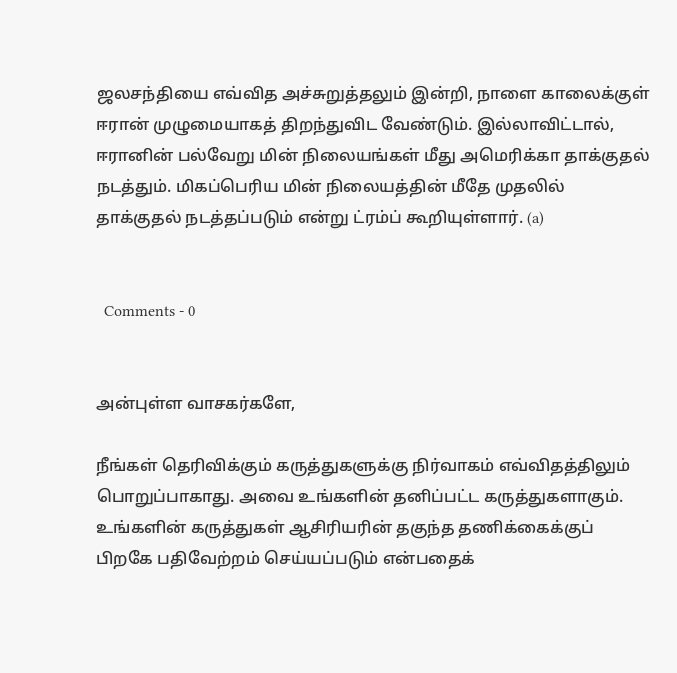ஜலசந்தியை எவ்வித அச்சுறுத்தலும் இன்றி, நாளை காலைக்குள் ஈரான் முழுமையாகத் திறந்துவிட வேண்டும். இல்லாவிட்டால், ஈரானின் பல்வேறு மின் நிலையங்கள் மீது அமெரிக்கா தாக்குதல் நடத்தும். மிகப்பெரிய மின் நிலையத்தின் மீதே முதலில் தாக்குதல் நடத்தப்படும் என்று ட்ரம்ப் கூறியுள்ளார். (a)


  Comments - 0


அன்புள்ள வாசகர்களே,

நீங்கள் தெரிவிக்கும் கருத்துகளுக்கு நிர்வாகம் எவ்விதத்திலும் பொறுப்பாகாது. அவை உங்களின் தனிப்பட்ட கருத்துகளாகும். உங்களின் கருத்துகள் ஆசிரியரின் தகுந்த தணிக்கைக்குப் பிறகே பதிவேற்றம் செய்யப்படும் என்பதைக்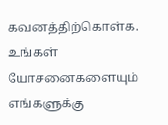கவனத்திற்கொள்க. உங்கள் யோசனைகளையும் எங்களுக்கு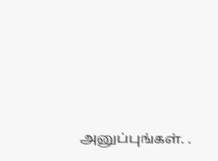அனுப்புங்கள். .